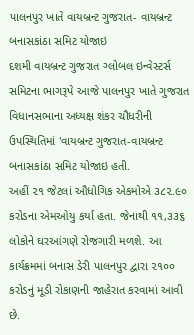પાલનપુર ખાતે વાયબ્રન્ટ ગુજરાત- વાયબ્રન્ટ બનાસકાંઠા સમિટ યોજાઇ
દશમી વાયબ્રન્ટ ગુજરાત ગ્લોબલ ઇન્વેસ્ટર્સ સમિટના ભાગરૂપે આજે પાલનપુર ખાતે ગુજરાત વિધાનસભાના અધ્યક્ષ શંકર ચૌધરીની ઉપસ્થિતિમાં 'વાયબ્રન્ટ ગુજરાત-વાયબ્રન્ટ બનાસકાંઠા સમિટ યોજાઇ હતી.
અહીં ૨૧ જેટલાં ઔધોગિક એકમોએ ૩૮૨.૯૦ કરોડના એમઓયુ કર્યા હતા. જેનાથી ૧૧,૩૩૬ લોકોને ઘરઆંગણે રોજગારી મળશે. આ કાર્યક્રમમાં બનાસ ડેરી પાલનપુર દ્વારા ૨૧૦૦ કરોડનું મૂડી રોકાણની જાહેરાત કરવામાં આવી છે.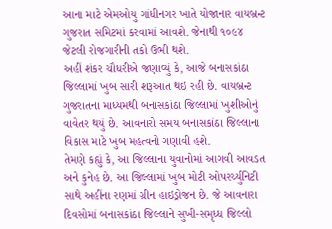આના માટે એમઓયુ ગાંધીનગર ખાતે યોજાનાર વાયબ્રન્ટ ગુજરાત સમિટમાં કરવામાં આવશે. જેનાથી ૧૦૯૪ જેટલી રોજગારીની તકો ઉભી થશે.
અહીં શંકર ચૌધરીએ જણાવ્યું કે, આજે બનાસકાંઠા જિલ્લામાં ખુબ સારી શરૂઆત થઇ રહી છે. વાયબ્રન્ટ ગુજરાતના માધ્યમથી બનાસકાંઠા જિલ્લામાં ખુશીઓનું વાવેતર થયું છે. આવનારો સમય બનાસકાંઠા જિલ્લાના વિકાસ માટે ખુબ મહત્વનો ગણાવી હશે.
તેમણે કહ્યું કે, આ જિલ્લાના યુવાનોમાં આગવી આવડત અને કુનેહ છે. આ જિલ્લામાં ખુબ મોટી ઓપરર્ચ્યુનિટી સાથે અહીંના રણમાં ગ્રીન હાઇડ્રોજન છે. જે આવનારા દિવસોમાં બનાસકાંઠા જિલ્લાને સુખી-સમૃધ્ધ જિલ્લો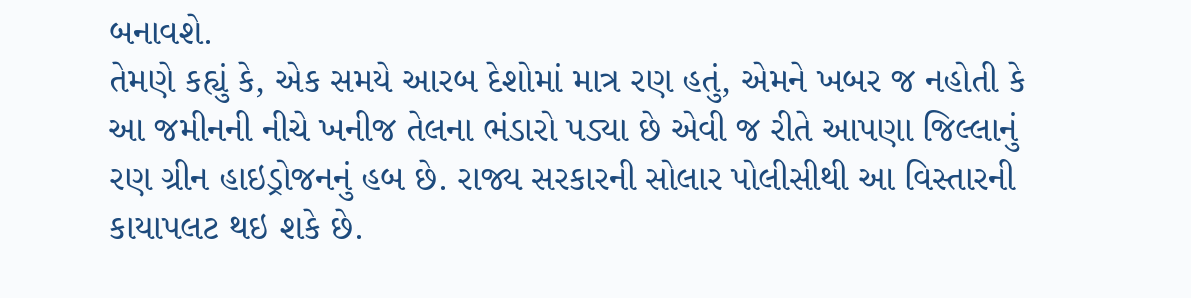બનાવશે.
તેમણે કહ્યું કે, એક સમયે આરબ દેશોમાં માત્ર રણ હતું, એમને ખબર જ નહોતી કે આ જમીનની નીચે ખનીજ તેલના ભંડારો પડ્યા છે એવી જ રીતે આપણા જિલ્લાનું રણ ગ્રીન હાઇડ્રોજનનું હબ છે. રાજ્ય સરકારની સોલાર પોલીસીથી આ વિસ્તારની કાયાપલટ થઇ શકે છે.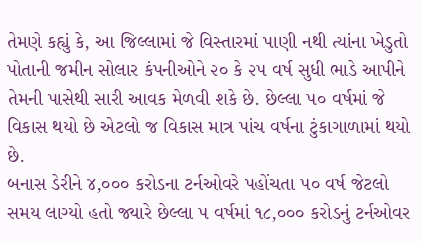તેમણે કહ્યું કે, આ જિલ્લામાં જે વિસ્તારમાં પાણી નથી ત્યાંના ખેડુતો પોતાની જમીન સોલાર કંપનીઓને ૨૦ કે ૨૫ વર્ષ સુધી ભાડે આપીને તેમની પાસેથી સારી આવક મેળવી શકે છે. છેલ્લા ૫૦ વર્ષમાં જે વિકાસ થયો છે એટલો જ વિકાસ માત્ર પાંચ વર્ષના ટુંકાગાળામાં થયો છે.
બનાસ ડેરીને ૪,૦૦૦ કરોડના ટર્નઓવરે પહોંચતા ૫૦ વર્ષ જેટલો સમય લાગ્યો હતો જ્યારે છેલ્લા ૫ વર્ષમાં ૧૮,૦૦૦ કરોડનું ટર્નઓવર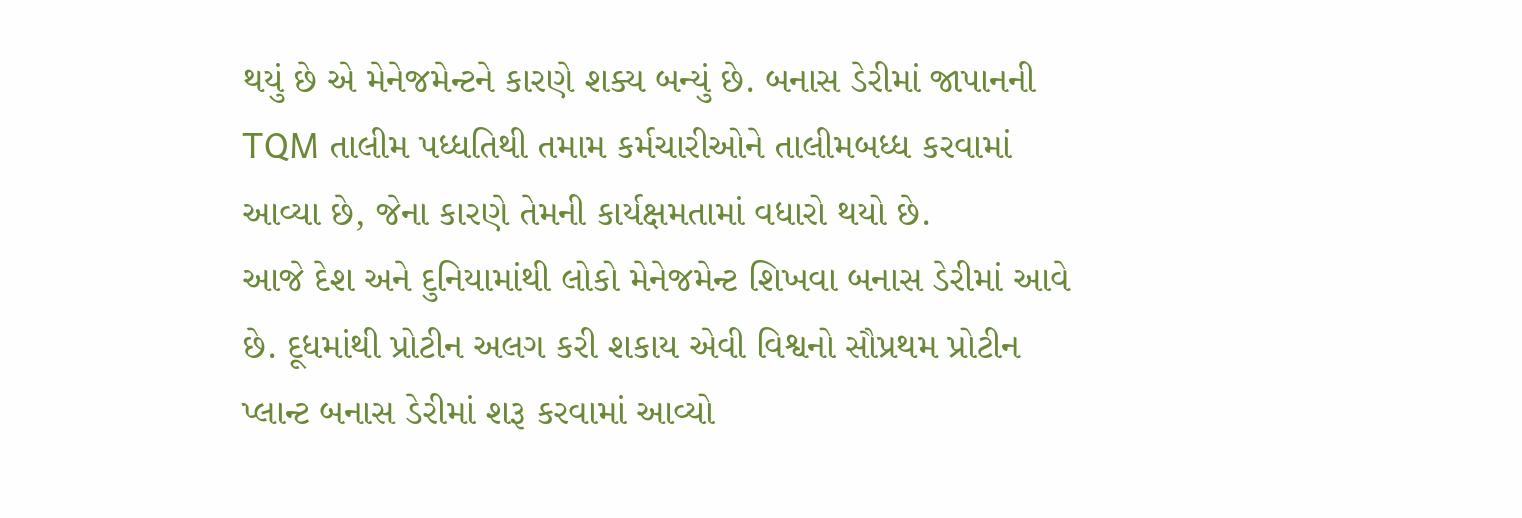થયું છે એ મેનેજમેન્ટને કારણે શક્ય બન્યું છે. બનાસ ડેરીમાં જાપાનની TQM તાલીમ પધ્ધતિથી તમામ કર્મચારીઓને તાલીમબધ્ધ કરવામાં આવ્યા છે, જેના કારણે તેમની કાર્યક્ષમતામાં વધારો થયો છે.
આજે દેશ અને દુનિયામાંથી લોકો મેનેજમેન્ટ શિખવા બનાસ ડેરીમાં આવે છે. દૂધમાંથી પ્રોટીન અલગ કરી શકાય એવી વિશ્વનો સૌપ્રથમ પ્રોટીન પ્લાન્ટ બનાસ ડેરીમાં શરૂ કરવામાં આવ્યો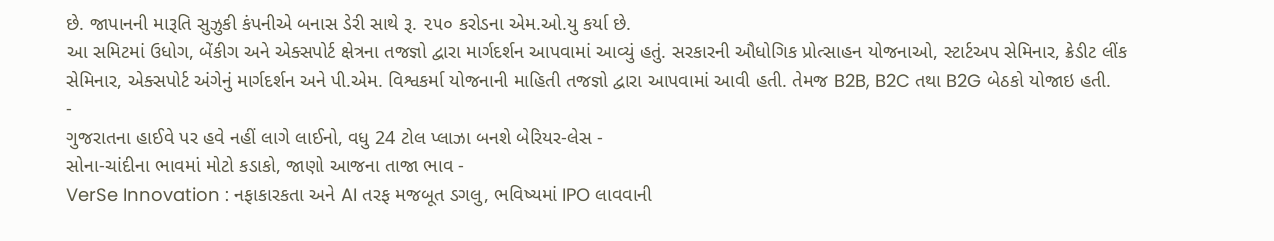છે. જાપાનની મારૂતિ સુઝુકી કંપનીએ બનાસ ડેરી સાથે રૂ. ૨૫૦ કરોડના એમ.ઓ.યુ કર્યા છે.
આ સમિટમાં ઉધોગ, બેંકીગ અને એક્સપોર્ટ ક્ષેત્રના તજજ્ઞો દ્વારા માર્ગદર્શન આપવામાં આવ્યું હતું. સરકારની ઔધોગિક પ્રોત્સાહન યોજનાઓ, સ્ટાર્ટઅપ સેમિનાર, ક્રેડીટ લીંક સેમિનાર, એક્સપોર્ટ અંગેનું માર્ગદર્શન અને પી.એમ. વિશ્વકર્મા યોજનાની માહિતી તજજ્ઞો દ્વારા આપવામાં આવી હતી. તેમજ B2B, B2C તથા B2G બેઠકો યોજાઇ હતી.
-
ગુજરાતના હાઈવે પર હવે નહીં લાગે લાઈનો, વધુ 24 ટોલ પ્લાઝા બનશે બેરિયર-લેસ -
સોના-ચાંદીના ભાવમાં મોટો કડાકો, જાણો આજના તાજા ભાવ -
VerSe Innovation : નફાકારકતા અને AI તરફ મજબૂત ડગલુ, ભવિષ્યમાં IPO લાવવાની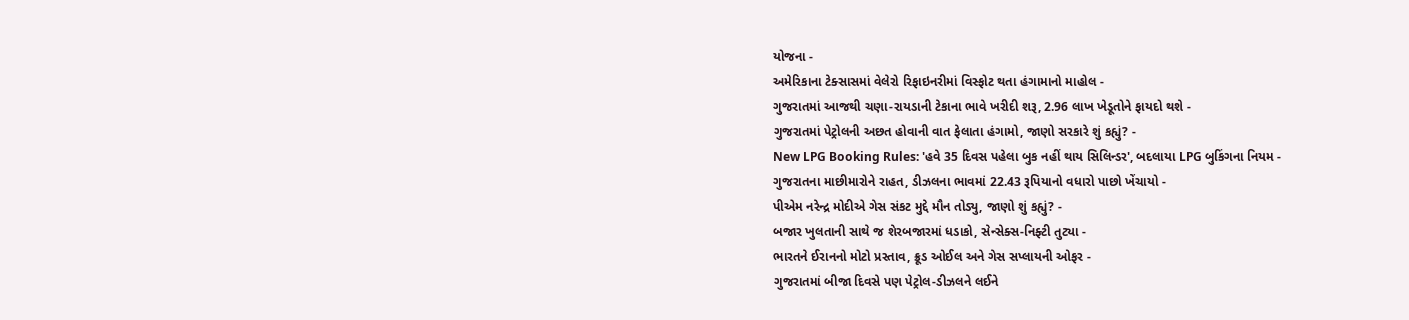યોજના -
અમેરિકાના ટેક્સાસમાં વેલેરો રિફાઇનરીમાં વિસ્ફોટ થતા હંગામાનો માહોલ -
ગુજરાતમાં આજથી ચણા-રાયડાની ટેકાના ભાવે ખરીદી શરૂ, 2.96 લાખ ખેડૂતોને ફાયદો થશે -
ગુજરાતમાં પેટ્રોલની અછત હોવાની વાત ફેલાતા હંગામો, જાણો સરકારે શું કહ્યું? -
New LPG Booking Rules: 'હવે 35 દિવસ પહેલા બુક નહીં થાય સિલિન્ડર', બદલાયા LPG બુકિંગના નિયમ -
ગુજરાતના માછીમારોને રાહત, ડીઝલના ભાવમાં 22.43 રૂપિયાનો વધારો પાછો ખેંચાયો -
પીએમ નરેન્દ્ર મોદીએ ગેસ સંકટ મુદ્દે મૌન તોડ્યુ, જાણો શું કહ્યું? -
બજાર ખુલતાની સાથે જ શેરબજારમાં ધડાકો, સેન્સેક્સ-નિફ્ટી તુટ્યા -
ભારતને ઈરાનનો મોટો પ્રસ્તાવ, ક્રૂડ ઓઈલ અને ગેસ સપ્લાયની ઓફર -
ગુજરાતમાં બીજા દિવસે પણ પેટ્રોલ-ડીઝલને લઈને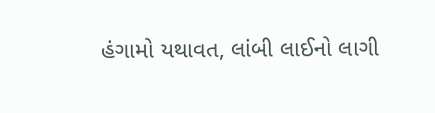હંગામો યથાવત, લાંબી લાઈનો લાગી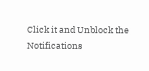Click it and Unblock the Notifications